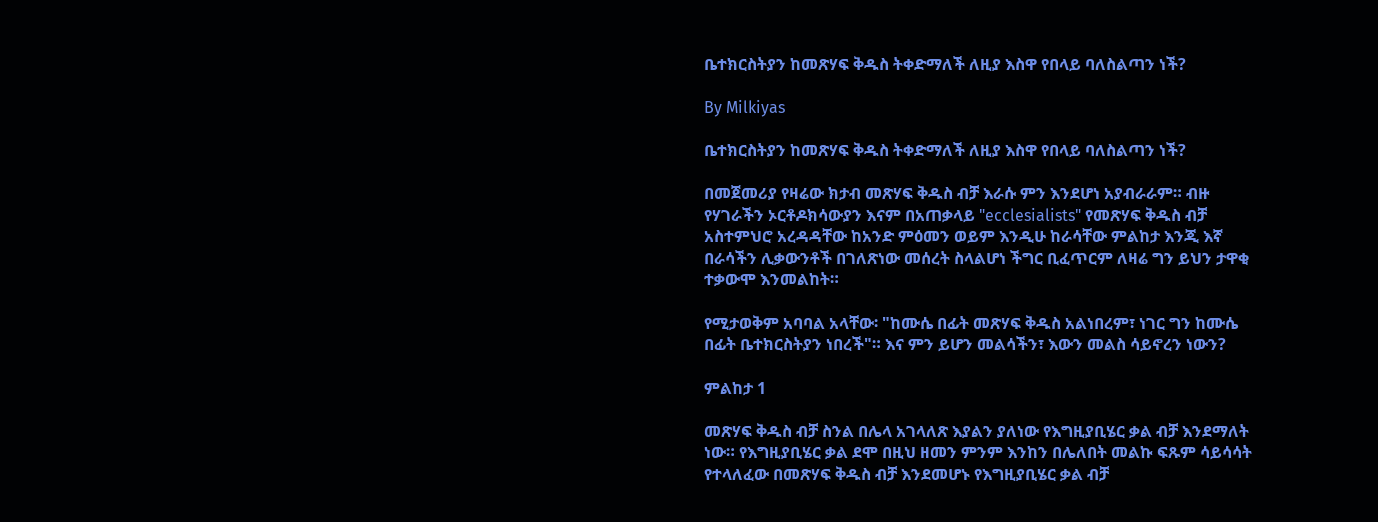ቤተክርስትያን ከመጽሃፍ ቅዱስ ትቀድማለች ለዚያ እስዋ የበላይ ባለስልጣን ነች?

By Milkiyas

ቤተክርስትያን ከመጽሃፍ ቅዱስ ትቀድማለች ለዚያ እስዋ የበላይ ባለስልጣን ነች?

በመጀመሪያ የዛሬው ክታብ መጽሃፍ ቅዱስ ብቻ እራሱ ምን እንደሆነ አያብራራም። ብዙ የሃገራችን ኦርቶዶክሳውያን እናም በአጠቃላይ "ecclesialists" የመጽሃፍ ቅዱስ ብቻ አስተምህሮ አረዳዳቸው ከአንድ ምዕመን ወይም እንዲሁ ከራሳቸው ምልከታ እንጂ እኛ በራሳችን ሊቃውንቶች በገለጽነው መሰረት ስላልሆነ ችግር ቢፈጥርም ለዛሬ ግን ይህን ታዋቂ ተቃውሞ እንመልከት።

የሚታወቅም አባባል አላቸው፡ "ከሙሴ በፊት መጽሃፍ ቅዱስ አልነበረም፣ ነገር ግን ከሙሴ በፊት ቤተክርስትያን ነበረች"። እና ምን ይሆን መልሳችን፣ እውን መልስ ሳይኖረን ነውን?

ምልከታ 1

መጽሃፍ ቅዱስ ብቻ ስንል በሌላ አገላለጽ እያልን ያለነው የእግዚያቢሄር ቃል ብቻ እንደማለት ነው። የእግዚያቢሄር ቃል ደሞ በዚህ ዘመን ምንም እንከን በሌለበት መልኩ ፍጹም ሳይሳሳት የተላለፈው በመጽሃፍ ቅዱስ ብቻ እንደመሆኑ የእግዚያቢሄር ቃል ብቻ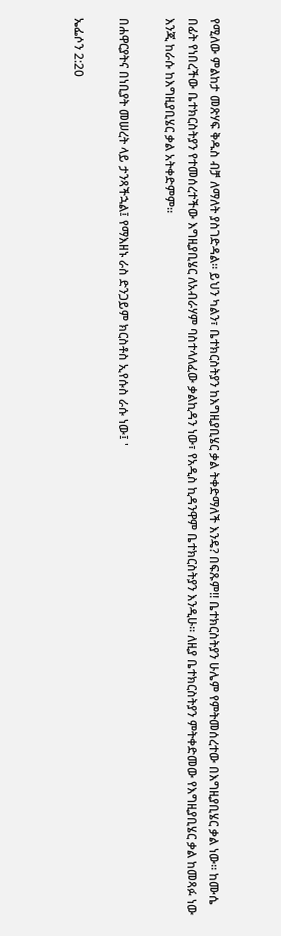የሚለው ምልከታ መጽሃፍ ቅዱስ ብቻ ለማለት ያስገድዳል። ይህን ካልን፣ ቤተክርስትያን ከእግዚያቢሄር ቃል ትቀድማለች እንዴ? በፍጹም!! ቤተክርስትያን ሁሌም የምትመሰረተው በእግዚያቢሄር ቃል ነው። ከሙሴ በፊት የነበረችው ቤተክርስትያን የተመሰረተችው እግዚያቢሄር ለአብራሃም ባስተላለፈው ቃልኪዳን ነው፣ የአዲስ ኪዳንዋም ቤተክርስትያን እንዲሁ። ለዚያ ቤተክርስትያን ምትቀድመው የእግዚያቢሄር ቃል ከመጻፉ ነው እንጂ ከራሱ ከእግዚያቢሄር ቃል አትቀድምም።

በሐዋርያትና በነቢያት መሠረት ላይ ታንጻችኋል፤ የማእዘኑ ራስ ድንጋይም ክርስቶስ ኢየሱስ ራሱ ነው፤ '

ኤፌሶን 2:20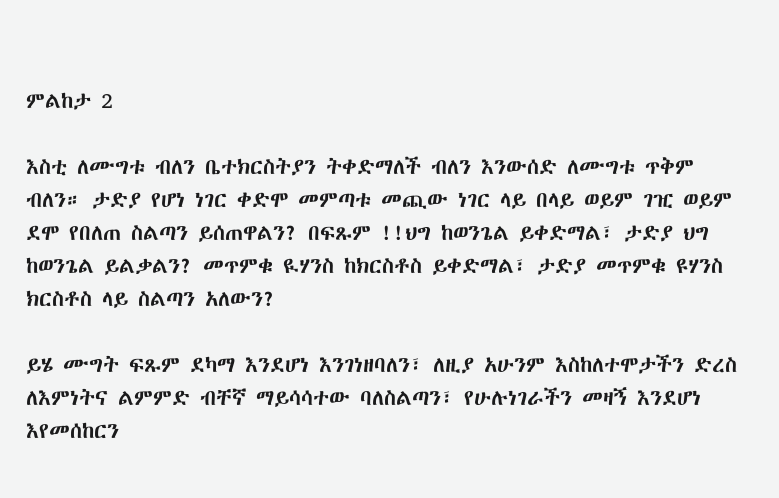ምልከታ 2

እስቲ ለሙግቱ ብለን ቤተክርስትያን ትቀድማለች ብለን እንውሰድ ለሙግቱ ጥቅም ብለን። ታድያ የሆነ ነገር ቀድሞ መምጣቱ መጪው ነገር ላይ በላይ ወይም ገዢ ወይም ደሞ የበለጠ ስልጣን ይሰጠዋልን? በፍጹም !!ህግ ከወንጌል ይቀድማል፣ ታድያ ህግ ከወንጌል ይልቃልን? መጥምቁ ዪሃንስ ከክርስቶስ ይቀድማል፣ ታድያ መጥምቁ ዩሃንስ ክርስቶስ ላይ ስልጣን አለውን?

ይሄ ሙግት ፍጹም ደካማ እንደሆነ እንገነዘባለን፣ ለዚያ አሁንም እስከለተሞታችን ድረስ ለእምነትና ልምምድ ብቸኛ ማይሳሳተው ባለስልጣን፣ የሁሉነገራችን መዛኝ እንደሆነ እየመሰከርን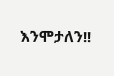እንሞታለን!!